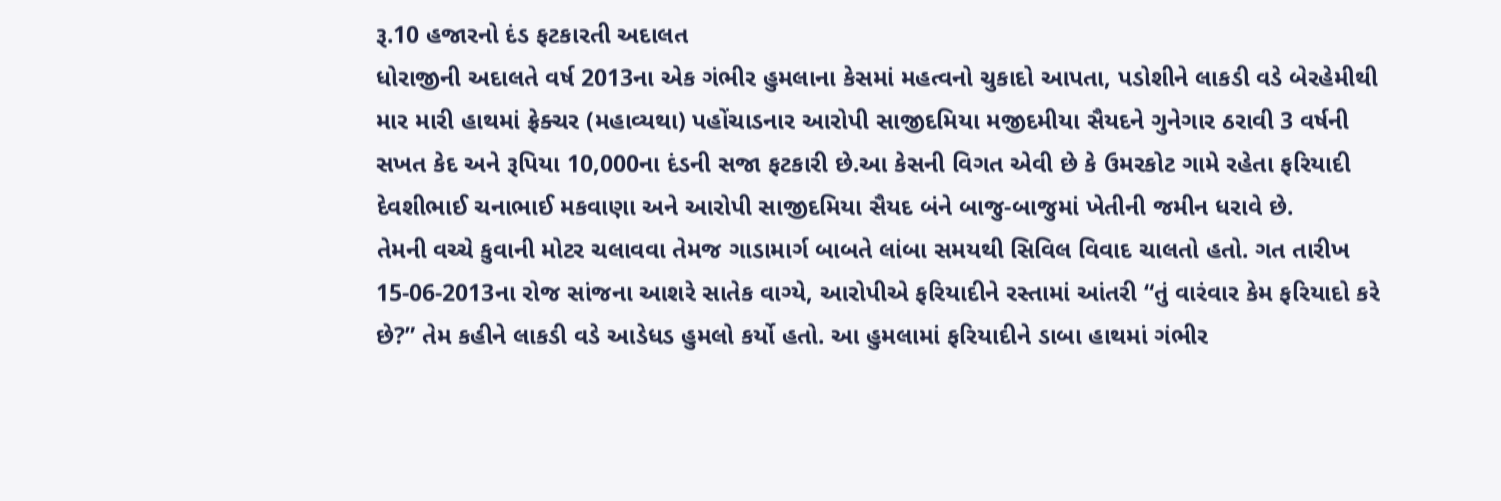રૂ.10 હજારનો દંડ ફટકારતી અદાલત
ધોરાજીની અદાલતે વર્ષ 2013ના એક ગંભીર હુમલાના કેસમાં મહત્વનો ચુકાદો આપતા, પડોશીને લાકડી વડે બેરહેમીથી માર મારી હાથમાં ફ્રેક્ચર (મહાવ્યથા) પહોંચાડનાર આરોપી સાજીદમિયા મજીદમીયા સૈયદને ગુનેગાર ઠરાવી 3 વર્ષની સખત કેદ અને રૂપિયા 10,000ના દંડની સજા ફટકારી છે.આ કેસની વિગત એવી છે કે ઉમરકોટ ગામે રહેતા ફરિયાદી દેવશીભાઈ ચનાભાઈ મકવાણા અને આરોપી સાજીદમિયા સૈયદ બંને બાજુ-બાજુમાં ખેતીની જમીન ધરાવે છે.
તેમની વચ્ચે કુવાની મોટર ચલાવવા તેમજ ગાડામાર્ગ બાબતે લાંબા સમયથી સિવિલ વિવાદ ચાલતો હતો. ગત તારીખ 15-06-2013ના રોજ સાંજના આશરે સાતેક વાગ્યે, આરોપીએ ફરિયાદીને રસ્તામાં આંતરી “તું વારંવાર કેમ ફરિયાદો કરે છે?” તેમ કહીને લાકડી વડે આડેધડ હુમલો કર્યો હતો. આ હુમલામાં ફરિયાદીને ડાબા હાથમાં ગંભીર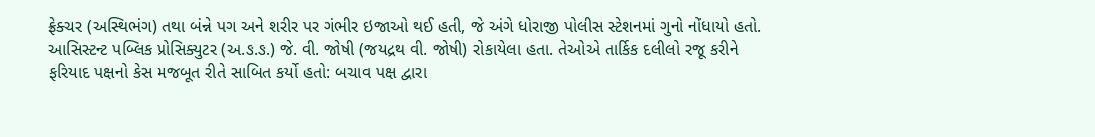ફ્રેક્ચર (અસ્થિભંગ) તથા બંન્ને પગ અને શરીર પર ગંભીર ઇજાઓ થઈ હતી, જે અંગે ધોરાજી પોલીસ સ્ટેશનમાં ગુનો નોંધાયો હતો. આસિસ્ટન્ટ પબ્લિક પ્રોસિક્યુટર (અ.ઙ.ઙ.) જે. વી. જોષી (જયદ્રથ વી. જોષી) રોકાયેલા હતા. તેઓએ તાર્કિક દલીલો રજૂ કરીને ફરિયાદ પક્ષનો કેસ મજબૂત રીતે સાબિત કર્યો હતો: બચાવ પક્ષ દ્વારા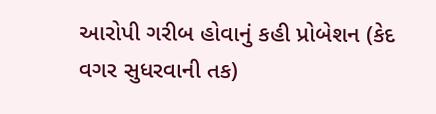આરોપી ગરીબ હોવાનું કહી પ્રોબેશન (કેદ વગર સુધરવાની તક)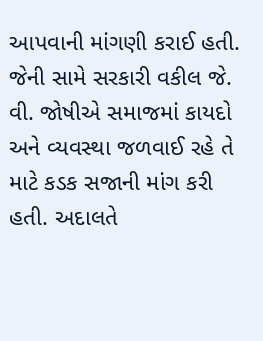આપવાની માંગણી કરાઈ હતી. જેની સામે સરકારી વકીલ જે. વી. જોષીએ સમાજમાં કાયદો અને વ્યવસ્થા જળવાઈ રહે તે માટે કડક સજાની માંગ કરી હતી. અદાલતે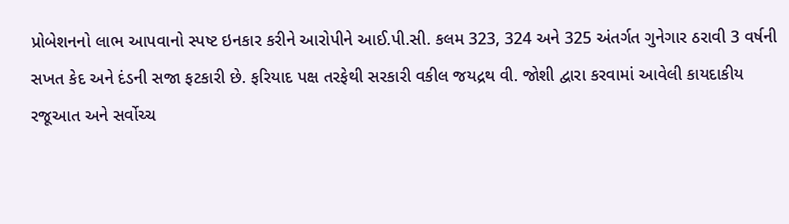પ્રોબેશનનો લાભ આપવાનો સ્પષ્ટ ઇનકાર કરીને આરોપીને આઈ.પી.સી. કલમ 323, 324 અને 325 અંતર્ગત ગુનેગાર ઠરાવી 3 વર્ષની સખત કેદ અને દંડની સજા ફટકારી છે. ફરિયાદ પક્ષ તરફેથી સરકારી વકીલ જયદ્રથ વી. જોશી દ્વારા કરવામાં આવેલી કાયદાકીય રજૂઆત અને સર્વોચ્ચ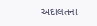અદાલતના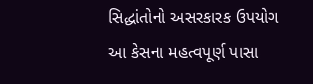સિદ્ધાંતોનો અસરકારક ઉપયોગ આ કેસના મહત્વપૂર્ણ પાસા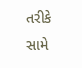તરીકે સામે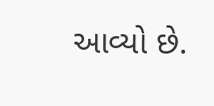આવ્યો છે.